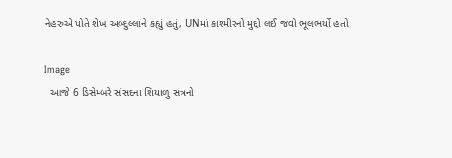નેહરુએ પોતે શેખ અબ્દુલ્લાને કહ્યું હતું, UNમાં કાશ્મીરનો મુદ્દો લઈ જવો ભૂલભર્યો હતો

Image
  આજે 6 ડિસેમ્બરે સંસદના શિયાળુ સત્રનો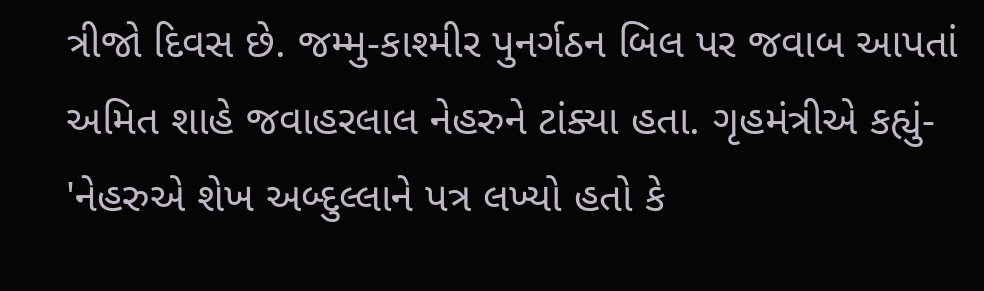ત્રીજો દિવસ છે. જમ્મુ-કાશ્મીર પુનર્ગઠન બિલ પર જવાબ આપતાં અમિત શાહે જવાહરલાલ નેહરુને ટાંક્યા હતા. ગૃહમંત્રીએ કહ્યું- 'નેહરુએ શેખ અબ્દુલ્લાને પત્ર લખ્યો હતો કે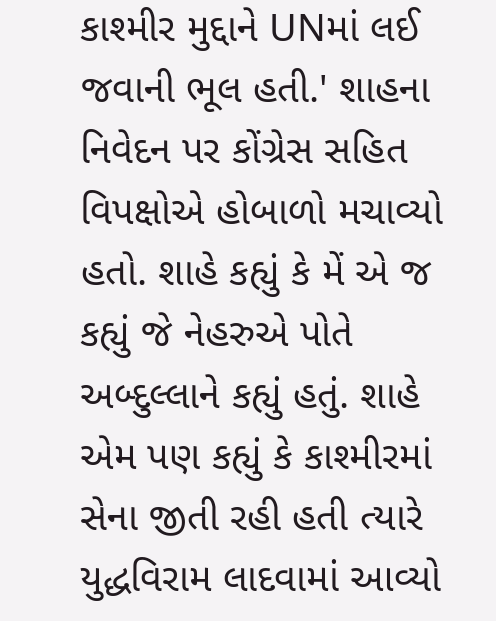કાશ્મીર મુદ્દાને UNમાં લઈ જવાની ભૂલ હતી.' શાહના નિવેદન પર કોંગ્રેસ સહિત વિપક્ષોએ હોબાળો મચાવ્યો હતો. શાહે કહ્યું કે મેં એ જ કહ્યું જે નેહરુએ પોતે અબ્દુલ્લાને કહ્યું હતું. શાહે એમ પણ કહ્યું કે કાશ્મીરમાં સેના જીતી રહી હતી ત્યારે યુદ્ધવિરામ લાદવામાં આવ્યો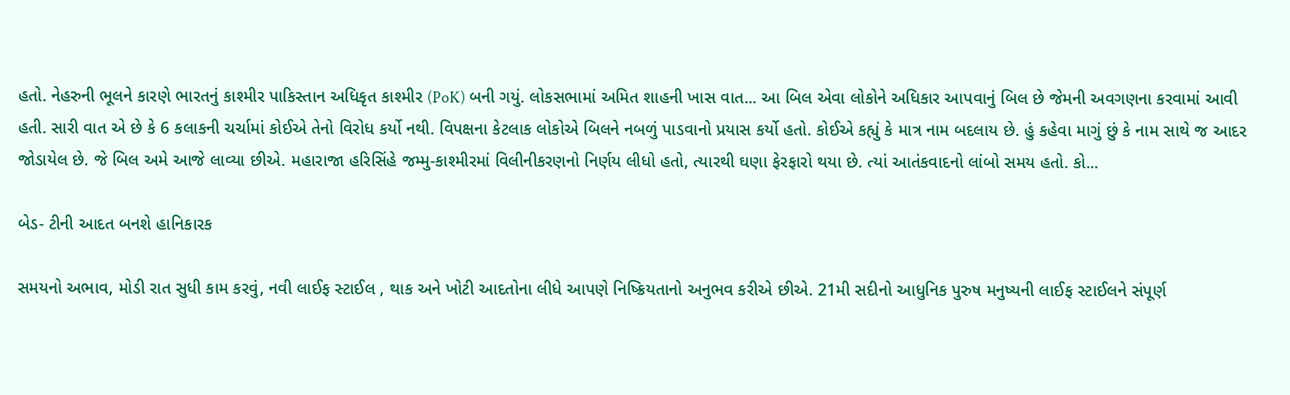હતો. નેહરુની ભૂલને કારણે ભારતનું કાશ્મીર પાકિસ્તાન અધિકૃત કાશ્મીર (PoK) બની ગયું. લોકસભામાં અમિત શાહની ખાસ વાત... આ બિલ એવા લોકોને અધિકાર આપવાનું બિલ છે જેમની અવગણના કરવામાં આવી હતી. સારી વાત એ છે કે 6 કલાકની ચર્ચામાં કોઈએ તેનો વિરોધ કર્યો નથી. વિપક્ષના કેટલાક લોકોએ બિલને નબળું પાડવાનો પ્રયાસ કર્યો હતો. કોઈએ કહ્યું કે માત્ર નામ બદલાય છે. હું કહેવા માગું છું કે નામ સાથે જ આદર જોડાયેલ છે. જે બિલ અમે આજે લાવ્યા છીએ. મહારાજા હરિસિંહે જમ્મુ-કાશ્મીરમાં વિલીનીકરણનો નિર્ણય લીધો હતો, ત્યારથી ઘણા ફેરફારો થયા છે. ત્યાં આતંકવાદનો લાંબો સમય હતો. કો...

બેડ- ટીની આદત બનશે હાનિકારક

સમયનો અભાવ, મોડી રાત સુધી કામ કરવું, નવી લાઈફ સ્ટાઈલ , થાક અને ખોટી આદતોના લીધે આપણે નિષ્ક્રિયતાનો અનુભવ કરીએ છીએ. 21મી સદીનો આધુનિક પુરુષ મનુષ્યની લાઈફ સ્ટાઈલને સંપૂર્ણ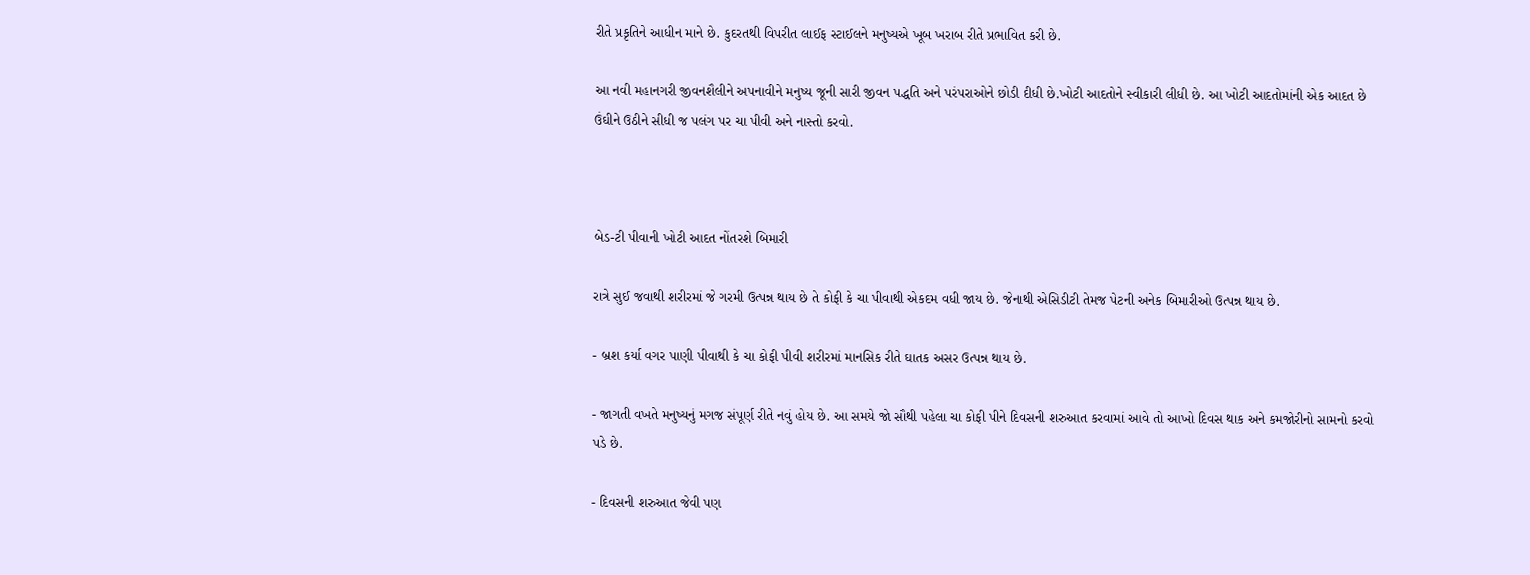રીતે પ્રકૃતિને આધીન માને છે. કુદરતથી વિપરીત લાઈફ સ્ટાઈલને મનુષ્યએ ખૂબ ખરાબ રીતે પ્રભાવિત કરી છે.

આ નવી મહાનગરી જીવનશૈલીને અપનાવીને મનુષ્ય જૂની સારી જીવન પદ્ધતિ અને પરંપરાઓને છોડી દીધી છે.ખોટી આદતોને સ્વીકારી લીધી છે. આ ખોટી આદતોમાંની એક આદત છે ઉંઘીને ઉઠીને સીધી જ પલંગ પર ચા પીવી અને નાસ્તો કરવો.



બેડ-ટી પીવાની ખોટી આદત નોંતરશે બિમારી

રાત્રે સુઈ જવાથી શરીરમાં જે ગરમી ઉત્પન્ન થાય છે તે કોફી કે ચા પીવાથી એકદમ વધી જાય છે. જેનાથી એસિડીટી તેમજ પેટની અનેક બિમારીઓ ઉત્પન્ન થાય છે.

- બ્રશ કર્યા વગર પાણી પીવાથી કે ચા કોફી પીવી શરીરમાં માનસિક રીતે ઘાતક અસર ઉત્પન્ન થાય છે.

- જાગતી વખતે મનુષ્યનું મગજ સંપૂર્ણ રીતે નવું હોય છે. આ સમયે જો સૌથી પહેલા ચા કોફી પીને દિવસની શરુઆત કરવામાં આવે તો આખો દિવસ થાક અને કમજોરીનો સામનો કરવો પડે છે.

- દિવસની શરુઆત જેવી પણ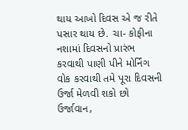થાય આખો દિવસ એ જ રીતે પસાર થાય છે. ચા- કોફીના નશામાં દિવસનો પ્રારંભ કરવાથી પાણી પીને મોર્નિંગ વોક કરવાથી તમે પૂરા દિવસની ઉર્જા મેળવી શકો છો
ઉર્જાવાન,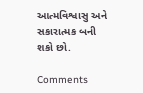આત્મવિશ્વાસુ અને સકારાત્મક બની શકો છો.

Comments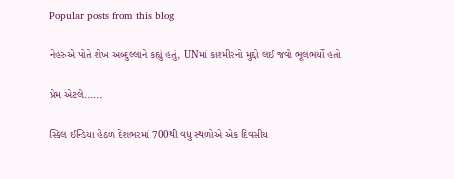Popular posts from this blog

નેહરુએ પોતે શેખ અબ્દુલ્લાને કહ્યું હતું, UNમાં કાશ્મીરનો મુદ્દો લઈ જવો ભૂલભર્યો હતો

પ્રેમ એટલે......

સ્કિલ ઈન્ડિયા હેઠળ દેશભરમાં 700થી વધુ સ્થળોએ એક દિવસીય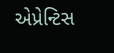એપ્રેન્ટિસ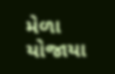મેળા યોજાયા